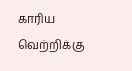காரிய வெற்றிக்கு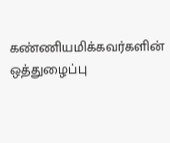கண்ணியமிக்கவர்களின் ஒத்துழைப்பு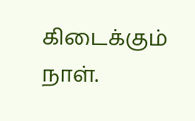கிடைக்கும் நாள்.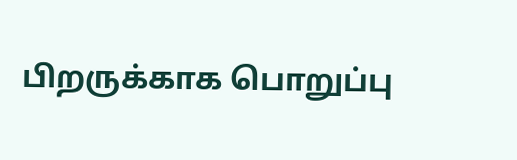பிறருக்காக பொறுப்பு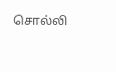சொல்லி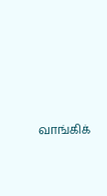வாங்கிக்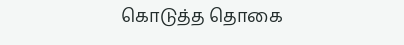கொடுத்த தொகை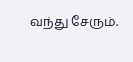வந்து சேரும்.